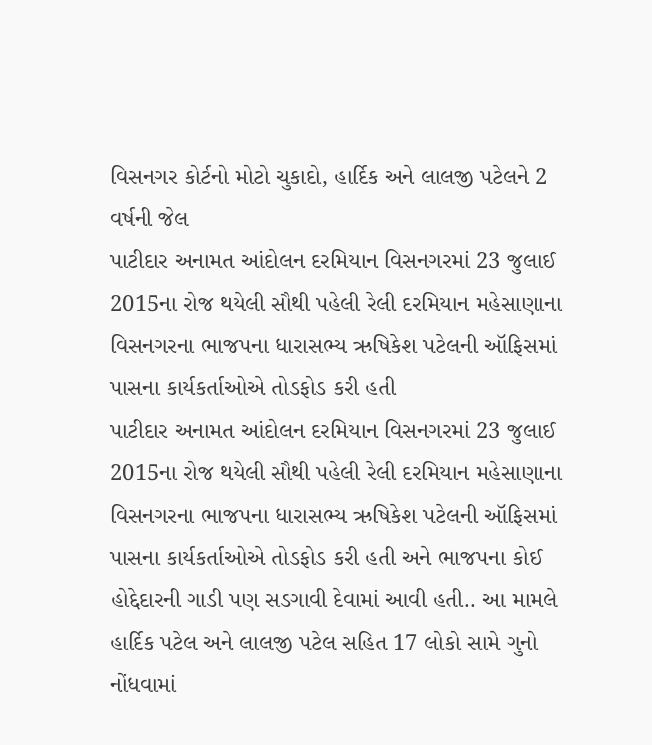વિસનગર કોર્ટનો મોટો ચુકાદો, હાર્દિક અને લાલજી પટેલને 2 વર્ષની જેલ
પાટીદાર અનામત આંદોલન દરમિયાન વિસનગરમાં 23 જુલાઈ 2015ના રોજ થયેલી સૌથી પહેલી રેલી દરમિયાન મહેસાણાના વિસનગરના ભાજપના ધારાસભ્ય ઋષિકેશ પટેલની ઑફિસમાં પાસના કાર્યકર્તાઓએ તોડફોડ કરી હતી
પાટીદાર અનામત આંદોલન દરમિયાન વિસનગરમાં 23 જુલાઈ 2015ના રોજ થયેલી સૌથી પહેલી રેલી દરમિયાન મહેસાણાના વિસનગરના ભાજપના ધારાસભ્ય ઋષિકેશ પટેલની ઑફિસમાં પાસના કાર્યકર્તાઓએ તોડફોડ કરી હતી અને ભાજપના કોઈ હોદ્દેદારની ગાડી પણ સડગાવી દેવામાં આવી હતી.. આ મામલે હાર્દિક પટેલ અને લાલજી પટેલ સહિત 17 લોકો સામે ગુનો નોંધવામાં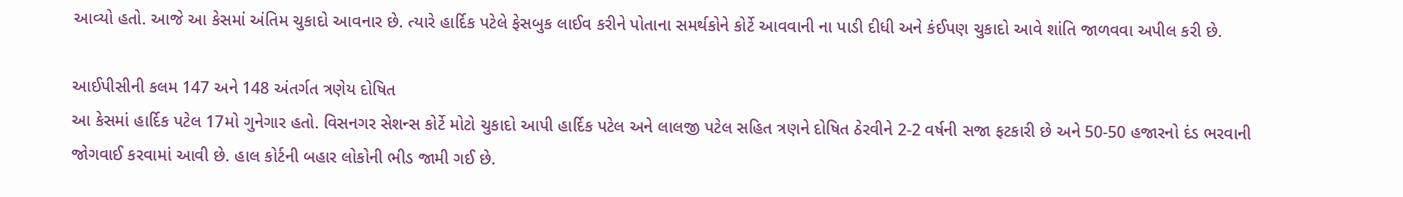આવ્યો હતો. આજે આ કેસમાં અંતિમ ચુકાદો આવનાર છે. ત્યારે હાર્દિક પટેલે ફેસબુક લાઈવ કરીને પોતાના સમર્થકોને કોર્ટે આવવાની ના પાડી દીધી અને કંઈપણ ચુકાદો આવે શાંતિ જાળવવા અપીલ કરી છે.

આઈપીસીની કલમ 147 અને 148 અંતર્ગત ત્રણેય દોષિત
આ કેસમાં હાર્દિક પટેલ 17મો ગુનેગાર હતો. વિસનગર સેશન્સ કોર્ટે મોટો ચુકાદો આપી હાર્દિક પટેલ અને લાલજી પટેલ સહિત ત્રણને દોષિત ઠેરવીને 2-2 વર્ષની સજા ફટકારી છે અને 50-50 હજારનો દંડ ભરવાની જોગવાઈ કરવામાં આવી છે. હાલ કોર્ટની બહાર લોકોની ભીડ જામી ગઈ છે.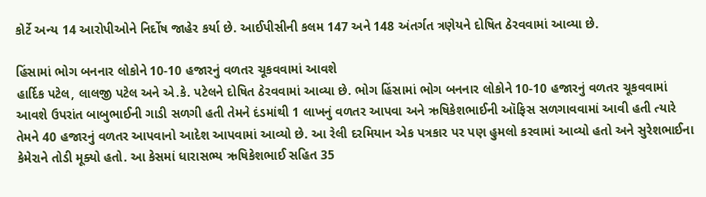કોર્ટે અન્ય 14 આરોપીઓને નિર્દોષ જાહેર કર્યા છે. આઈપીસીની કલમ 147 અને 148 અંતર્ગત ત્રણેયને દોષિત ઠેરવવામાં આવ્યા છે.

હિંસામાં ભોગ બનનાર લોકોને 10-10 હજારનું વળતર ચૂકવવામાં આવશે
હાર્દિક પટેલ, લાલજી પટેલ અને એ.કે. પટેલને દોષિત ઠેરવવામાં આવ્યા છે. ભોગ હિંસામાં ભોગ બનનાર લોકોને 10-10 હજારનું વળતર ચૂકવવામાં આવશે ઉપરાંત બાબુભાઈની ગાડી સળગી હતી તેમને દંડમાંથી 1 લાખનું વળતર આપવા અને ઋષિકેશભાઈની ઑફિસ સળગાવવામાં આવી હતી ત્યારે તેમને 40 હજારનું વળતર આપવાનો આદેશ આપવામાં આવ્યો છે. આ રેલી દરમિયાન એક પત્રકાર પર પણ હુમલો કરવામાં આવ્યો હતો અને સુરેશભાઈના કેમેરાને તોડી મૂક્યો હતો. આ કેસમાં ધારાસભ્ય ઋષિકેશભાઈ સહિત 35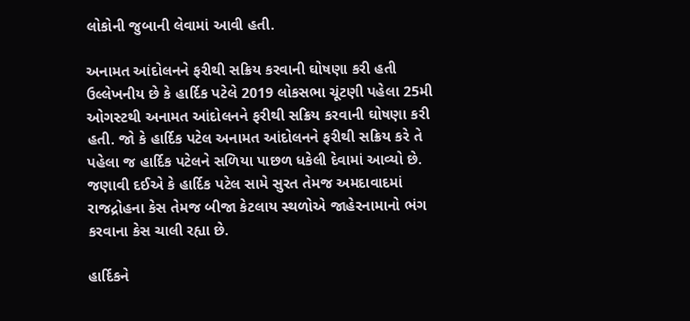લોકોની જુબાની લેવામાં આવી હતી.

અનામત આંદોલનને ફરીથી સક્રિય કરવાની ઘોષણા કરી હતી
ઉલ્લેખનીય છે કે હાર્દિક પટેલે 2019 લોકસભા ચૂંટણી પહેલા 25મી ઓગસ્ટથી અનામત આંદોલનને ફરીથી સક્રિય કરવાની ઘોષણા કરી હતી. જો કે હાર્દિક પટેલ અનામત આંદોલનને ફરીથી સક્રિય કરે તે પહેલા જ હાર્દિક પટેલને સળિયા પાછળ ધકેલી દેવામાં આવ્યો છે. જણાવી દઈએ કે હાર્દિક પટેલ સામે સુરત તેમજ અમદાવાદમાં રાજદ્રોહના કેસ તેમજ બીજા કેટલાય સ્થળોએ જાહેરનામાનો ભંગ કરવાના કેસ ચાલી રહ્યા છે.

હાર્દિકને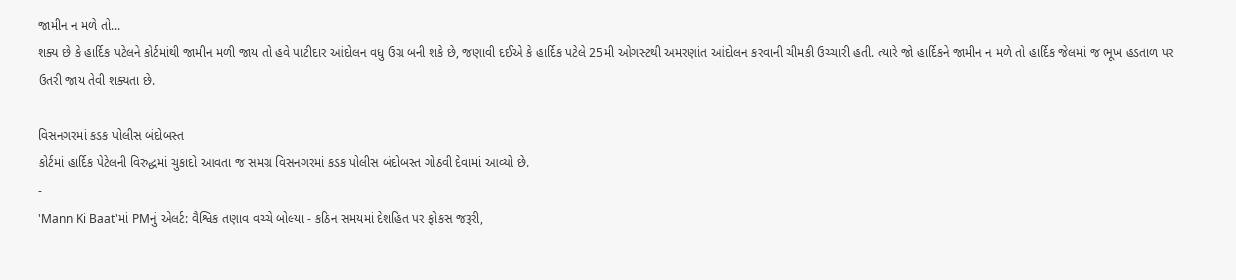જામીન ન મળે તો...
શક્ય છે કે હાર્દિક પટેલને કોર્ટમાંથી જામીન મળી જાય તો હવે પાટીદાર આંદોલન વધુ ઉગ્ર બની શકે છે, જણાવી દઈએ કે હાર્દિક પટેલે 25મી ઓગસ્ટથી અમરણાંત આંદોલન કરવાની ચીમકી ઉચ્ચારી હતી. ત્યારે જો હાર્દિકને જામીન ન મળે તો હાર્દિક જેલમાં જ ભૂખ હડતાળ પર ઉતરી જાય તેવી શક્યતા છે.

વિસનગરમાં કડક પોલીસ બંદોબસ્ત
કોર્ટમાં હાર્દિક પેટેલની વિરુદ્ધમાં ચુકાદો આવતા જ સમગ્ર વિસનગરમાં કડક પોલીસ બંદોબસ્ત ગોઠવી દેવામાં આવ્યો છે.
-
'Mann Ki Baat'માં PMનું એલર્ટ: વૈશ્વિક તણાવ વચ્ચે બોલ્યા - કઠિન સમયમાં દેશહિત પર ફોકસ જરૂરી,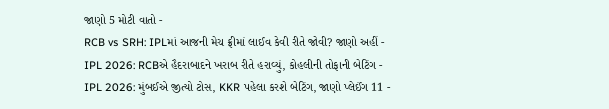જાણો 5 મોટી વાતો -
RCB vs SRH: IPLમાં આજની મેચ ફ્રીમાં લાઈવ કેવી રીતે જોવી? જાણો અહીં -
IPL 2026: RCBએ હૈદરાબાદને ખરાબ રીતે હરાવ્યું, કોહલીની તોફાની બેટિંગ -
IPL 2026: મુંબઈએ જીત્યો ટોસ, KKR પહેલા કરશે બેટિંગ, જાણો પ્લેઈંગ 11 -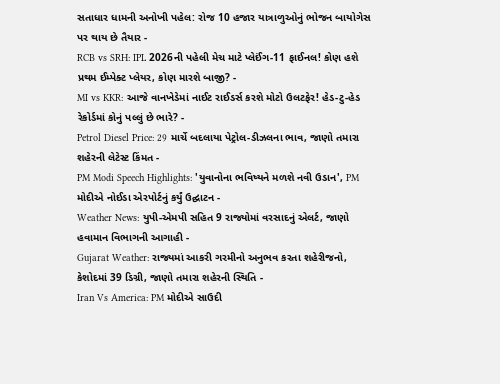સતાધાર ધામની અનોખી પહેલ: રોજ 10 હજાર યાત્રાળુઓનું ભોજન બાયોગેસ પર થાય છે તૈયાર -
RCB vs SRH: IPL 2026ની પહેલી મેચ માટે પ્લેઈંગ-11 ફાઈનલ! કોણ હશે પ્રથમ ઈમ્પેક્ટ પ્લેયર, કોણ મારશે બાજી? -
MI vs KKR: આજે વાનખેડેમાં નાઈટ રાઈડર્સ કરશે મોટો ઉલટફેર! હેડ-ટુ-હેડ રેકોર્ડમાં કોનું પલ્લું છે ભારે? -
Petrol Diesel Price: 29 માર્ચે બદલાયા પેટ્રોલ-ડીઝલના ભાવ, જાણો તમારા શહેરની લેટેસ્ટ કિંમત -
PM Modi Speech Highlights: 'યુવાનોના ભવિષ્યને મળશે નવી ઉડાન', PM મોદીએ નોઈડા એરપોર્ટનું કર્યું ઉદ્ઘાટન -
Weather News: યુપી-એમપી સહિત 9 રાજ્યોમાં વરસાદનું એલર્ટ, જાણો હવામાન વિભાગની આગાહી -
Gujarat Weather: રાજ્યમાં આકરી ગરમીનો અનુભવ કરતા શહેરીજનો, કેશોદમાં 39 ડિગ્રી, જાણો તમારા શહેરની સ્થિતિ -
Iran Vs America: PM મોદીએ સાઉદી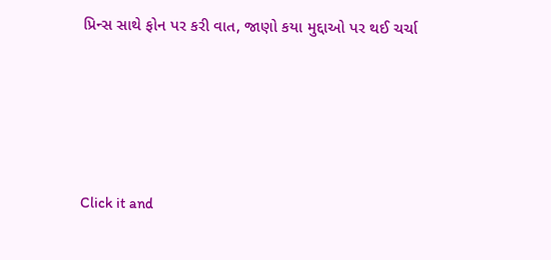પ્રિન્સ સાથે ફોન પર કરી વાત, જાણો કયા મુદ્દાઓ પર થઈ ચર્ચા






Click it and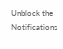Unblock the Notifications